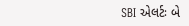SBI એલર્ટઃ બે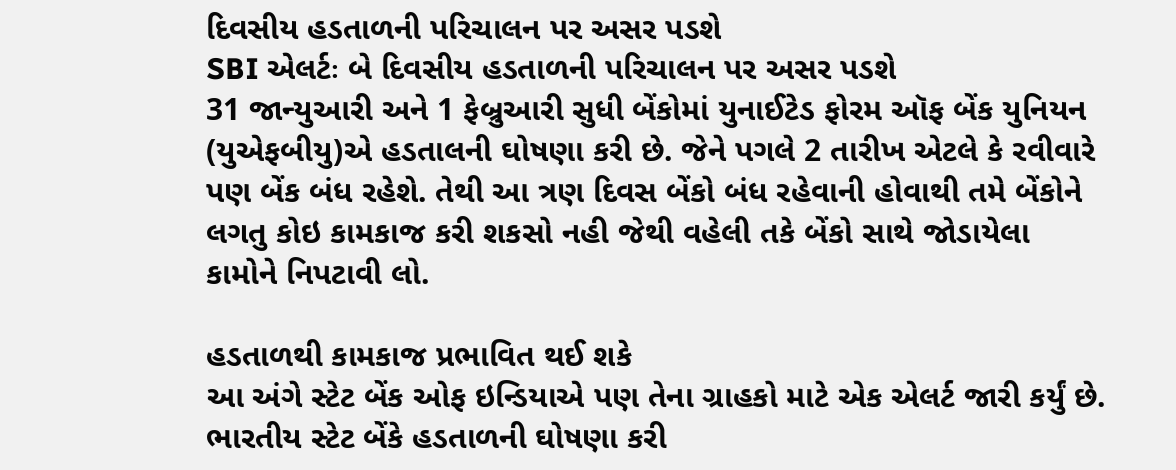દિવસીય હડતાળની પરિચાલન પર અસર પડશે
SBI એલર્ટઃ બે દિવસીય હડતાળની પરિચાલન પર અસર પડશે
31 જાન્યુઆરી અને 1 ફેબ્રુઆરી સુધી બેંકોમાં યુનાઈટેડ ફોરમ ઑફ બેંક યુનિયન (યુએફબીયુ)એ હડતાલની ઘોષણા કરી છે. જેને પગલે 2 તારીખ એટલે કે રવીવારે પણ બેંક બંધ રહેશે. તેથી આ ત્રણ દિવસ બેંકો બંધ રહેવાની હોવાથી તમે બેંકોને લગતુ કોઇ કામકાજ કરી શકસો નહી જેથી વહેલી તકે બેંકો સાથે જોડાયેલા કામોને નિપટાવી લો.

હડતાળથી કામકાજ પ્રભાવિત થઈ શકે
આ અંગે સ્ટેટ બેંક ઓફ ઇન્ડિયાએ પણ તેના ગ્રાહકો માટે એક એલર્ટ જારી કર્યું છે. ભારતીય સ્ટેટ બેંકે હડતાળની ઘોષણા કરી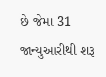છે જેમા 31 જાન્યુઆરીથી શરૂ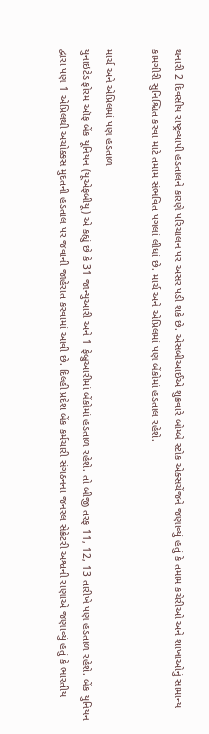થનારી 2 દિવસીય રાષ્ટ્રવ્યાપી હડતાલને કારણે પરિચાલન પર અસર પડી શકે છે. એસબીઆઈએ શુક્રવારે બોમ્બે સ્ટોક એક્સચેંજને જણાવ્યું હતું કે તમામ કચેરીઓ અને શાખાઓનું સામાન્ય કામગીરી સુનિશ્ચિત કરવા માટે તમામ સંભવિત પગલાં લીધાં છે. માર્ચ અને એપ્રિલમાં પણ બેંકોમાં હડતાલ રહેશે.

માર્ચ અને એપ્રિલમાં પણ હડતાળ
યુનાઇટેડ ફોરમ ઑફ બેંક યૂનિયન (યૂએફબીયૂ) એ કહ્યું છે કે 31 જાન્યુઆરી અને 1 ફેબ્રુઆરીમાં બેંકોમાં હડતાળ રહેશે. તો બીજી તરફ 11, 12, 13 તારીખે પણ હડતાળ રહેશે. બેંક યુનિયન દ્વારા પણ 1 એપ્રિલથી અચોક્કસ મુદતની હડતાલ પર જવાની જાહેરાત કરવામાં આવી છે. દિલ્હી પ્રદેશ બેંક કર્મચારી સંગઠનના જનરલ સેક્રેટરી અશ્વની રાણાએ જણાવ્યું હતું કે ભારતીય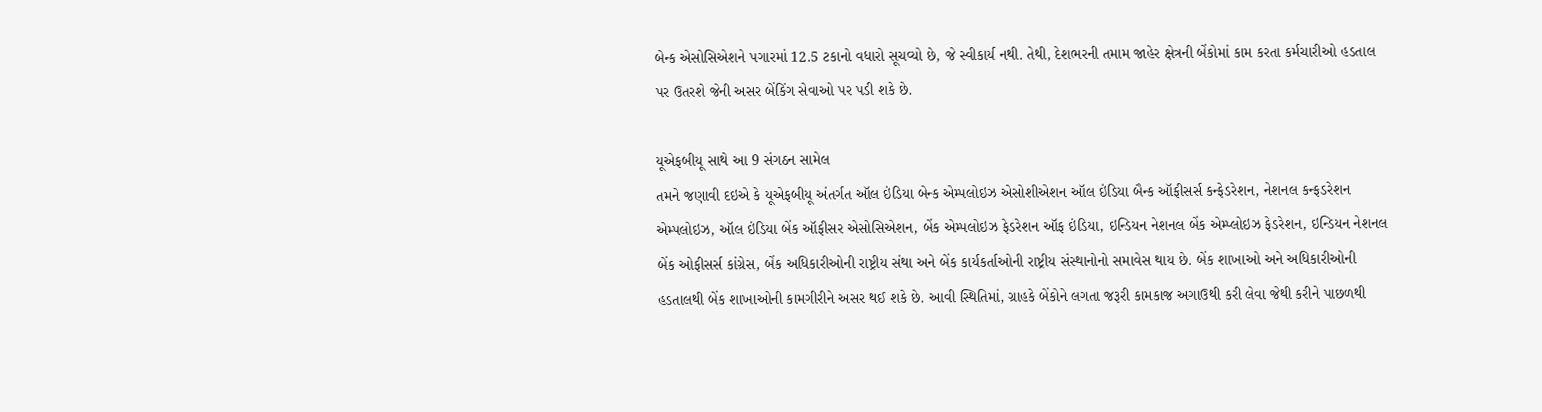બેન્ક એસોસિએશને પગારમાં 12.5 ટકાનો વધારો સૂચવ્યો છે, જે સ્વીકાર્ય નથી. તેથી, દેશભરની તમામ જાહેર ક્ષેત્રની બેંકોમાં કામ કરતા કર્મચારીઓ હડતાલ પર ઉતરશે જેની અસર બેંકિંગ સેવાઓ પર પડી શકે છે.

યૂએફબીયૂ સાથે આ 9 સંગઠન સામેલ
તમને જણાવી દઇએ કે યૂએફબીયૂ અંતર્ગત ઑલ ઇંડિયા બેન્ક એમ્પલોઇઝ એસોશીએશન ઑલ ઇંડિયા બૈન્ક ઑફીસર્સ કન્ફેડરેશન, નેશનલ કન્ફડરેશન એમ્પલોઇઝ, ઑલ ઇંડિયા બેંક ઑફીસર એસોસિએશન, બેંક એમ્પલોઇઝ ફેડરેશન ઑફ ઇંડિયા, ઇન્ડિયન નેશનલ બેંક એમ્પ્લોઇઝ ફેડરેશન, ઇન્ડિયન નેશનલ બેંક ઓફીસર્સ કાંગ્રેસ, બેંક અધિકારીઓની રાષ્ટ્રીય સંથા અને બેંક કાર્યકર્તાઓની રાષ્ટ્રીય સંસ્થાનોનો સમાવેસ થાય છે. બેંક શાખાઓ અને અધિકારીઓની હડતાલથી બેંક શાખાઓની કામગીરીને અસર થઈ શકે છે. આવી સ્થિતિમાં, ગ્રાહકે બેંકોને લગતા જરૂરી કામકાજ અગાઉથી કરી લેવા જેથી કરીને પાછળથી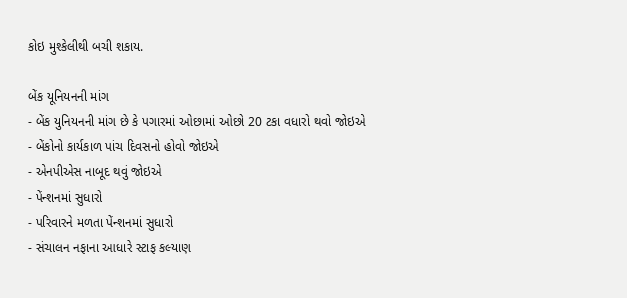કોઇ મુશ્કેલીથી બચી શકાય.

બેંક યૂનિયનની માંગ
- બેંક યુનિયનની માંગ છે કે પગારમાં ઓછામાં ઓછો 20 ટકા વધારો થવો જોઇએ
- બેંકોનો કાર્યકાળ પાંચ દિવસનો હોવો જોઇએ
- એનપીએસ નાબૂદ થવું જોઇએ
- પેંન્શનમાં સુધારો
- પરિવારને મળતા પેંન્શનમાં સુધારો
- સંચાલન નફાના આધારે સ્ટાફ કલ્યાણ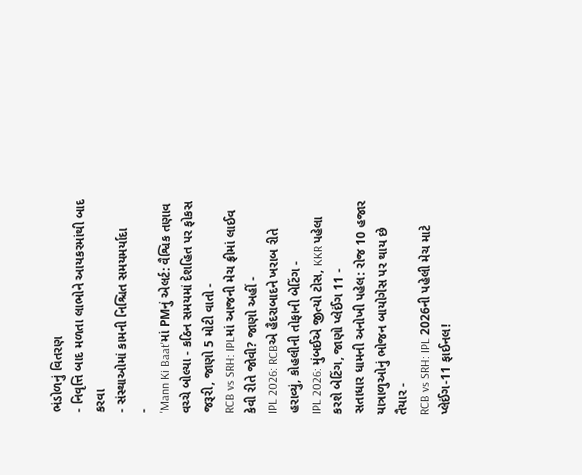ભંડોળનું વિતરણ
- નિવૃત્તિ બાદ મળતા લાભોને આયકરમાંથી બાદ કરવા
- સંસ્થાઓમાં કામની નિશ્ચિત સમયમર્યાદા
-
'Mann Ki Baat'માં PMનું એલર્ટ: વૈશ્વિક તણાવ વચ્ચે બોલ્યા - કઠિન સમયમાં દેશહિત પર ફોકસ જરૂરી, જાણો 5 મોટી વાતો -
RCB vs SRH: IPLમાં આજની મેચ ફ્રીમાં લાઈવ કેવી રીતે જોવી? જાણો અહીં -
IPL 2026: RCBએ હૈદરાબાદને ખરાબ રીતે હરાવ્યું, કોહલીની તોફાની બેટિંગ -
IPL 2026: મુંબઈએ જીત્યો ટોસ, KKR પહેલા કરશે બેટિંગ, જાણો પ્લેઈંગ 11 -
સતાધાર ધામની અનોખી પહેલ: રોજ 10 હજાર યાત્રાળુઓનું ભોજન બાયોગેસ પર થાય છે તૈયાર -
RCB vs SRH: IPL 2026ની પહેલી મેચ માટે પ્લેઈંગ-11 ફાઈનલ!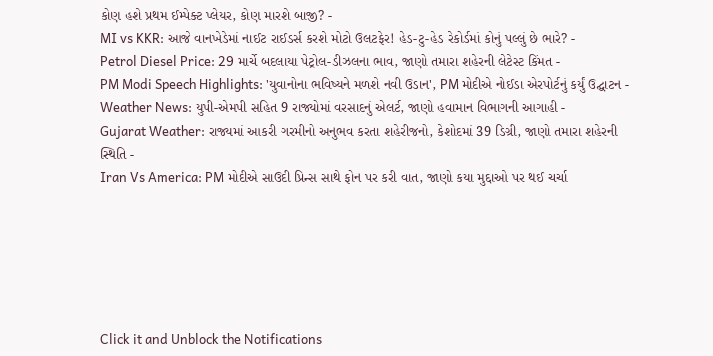કોણ હશે પ્રથમ ઈમ્પેક્ટ પ્લેયર, કોણ મારશે બાજી? -
MI vs KKR: આજે વાનખેડેમાં નાઈટ રાઈડર્સ કરશે મોટો ઉલટફેર! હેડ-ટુ-હેડ રેકોર્ડમાં કોનું પલ્લું છે ભારે? -
Petrol Diesel Price: 29 માર્ચે બદલાયા પેટ્રોલ-ડીઝલના ભાવ, જાણો તમારા શહેરની લેટેસ્ટ કિંમત -
PM Modi Speech Highlights: 'યુવાનોના ભવિષ્યને મળશે નવી ઉડાન', PM મોદીએ નોઈડા એરપોર્ટનું કર્યું ઉદ્ઘાટન -
Weather News: યુપી-એમપી સહિત 9 રાજ્યોમાં વરસાદનું એલર્ટ, જાણો હવામાન વિભાગની આગાહી -
Gujarat Weather: રાજ્યમાં આકરી ગરમીનો અનુભવ કરતા શહેરીજનો, કેશોદમાં 39 ડિગ્રી, જાણો તમારા શહેરની સ્થિતિ -
Iran Vs America: PM મોદીએ સાઉદી પ્રિન્સ સાથે ફોન પર કરી વાત, જાણો કયા મુદ્દાઓ પર થઈ ચર્ચા






Click it and Unblock the Notifications